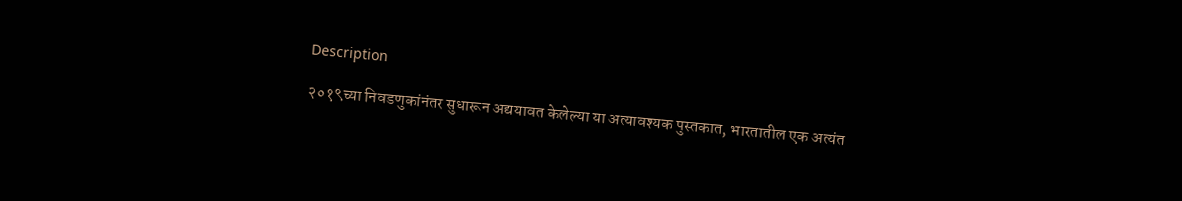Description

२०१९च्या निवडणुकांनंतर सुधारून अद्ययावत केलेल्या या अत्यावश्यक पुस्तकात, भारतातील एक अत्यंत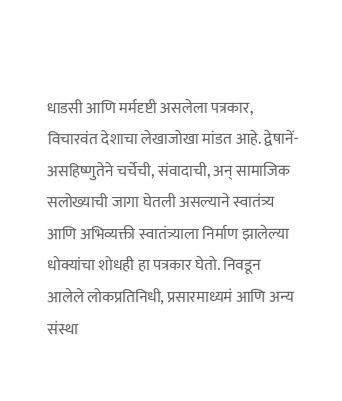धाडसी आणि मर्मदृष्टी असलेला पत्रकार, विचारवंत देशाचा लेखाजोखा मांडत आहे. द्वेषानें-असहिष्णुतेने चर्चेची, संवादाची, अन् सामाजिक सलोख्याची जागा घेतली असल्याने स्वातंत्र्य आणि अभिव्यक्ती स्वातंत्र्याला निर्माण झालेल्या धोक्यांचा शोधही हा पत्रकार घेतो. निवडून आलेले लोकप्रतिनिधी, प्रसारमाध्यमं आणि अन्य संस्था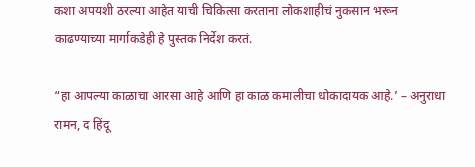कशा अपयशी ठरल्या आहेत याची चिकित्सा करताना लोकशाहीचं नुकसान भरून काढण्याच्या मार्गाकडेही हे पुस्तक निर्देश करतं.

“हा आपल्या काळाचा आरसा आहे आणि हा काळ कमालीचा धोकादायक आहे.’ – अनुराधा रामन, द हिंदू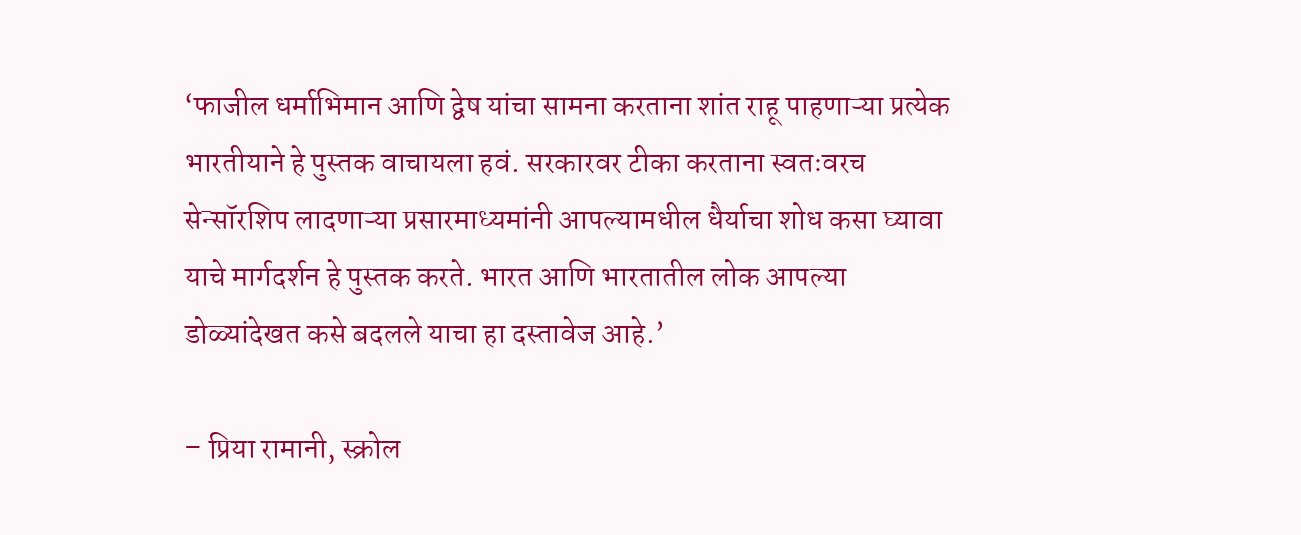‘फाजील धर्माभिमान आणि द्वेष यांचा सामना करताना शांत राहू पाहणाऱ्या प्रत्येक भारतीयाने हे पुस्तक वाचायला हवं. सरकारवर टीका करताना स्वतःवरच सेन्सॉरशिप लादणाऱ्या प्रसारमाध्यमांनी आपल्यामधील धैर्याचा शोध कसा घ्यावा याचे मार्गदर्शन हे पुस्तक करते. भारत आणि भारतातील लोक आपल्या डोळ्यांदेखत कसे बदलले याचा हा दस्तावेज आहे.’

– प्रिया रामानी, स्क्रोल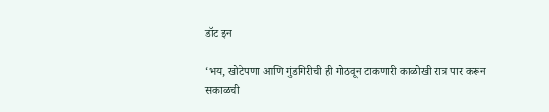डॉट इन

‘भय, खोटेपणा आणि गुंडगिरीची ही गोठवून टाकणारी काळोखी रात्र पार करून सकाळची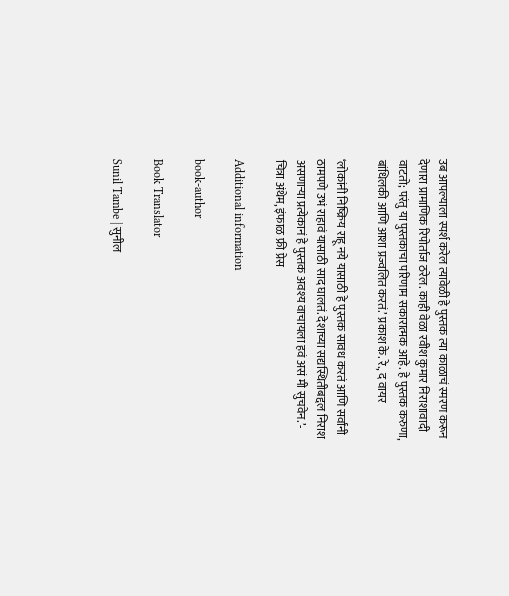उब आपल्याला स्पर्श करेल त्यावेळी हे पुस्तक त्या काळाचं स्मरण करून देणारा प्रामाणिक रिपोर्ताज ठरेल. काही वेळा रवीश कुमार निराशावादी वाटतो; परंतु या पुस्तकाचा परिणाम सकारात्मक आहे. हे पुस्तक करुणा, बांधिलकी आणि आशा प्रज्वलित करतं.’ प्रकाश के. रे., द वायर

‘लोकांनी निष्क्रिय राहू नये यासाठी हे पुस्तक सावध करतं आणि सर्वांनी ठामपणे उभं राहावं यासाठी साद घालतं. देशाच्या सद्यस्थितीबद्दल निराश असणाऱ्या प्रत्येकानं हे पुस्तक अवश्य वाचायला हवं असं मी सुचवेन.’- चित्रा अंथेम, इंफाळ फ्री प्रेस

Additional information

book-author

Book Translator

Sunil Tambe | सुनील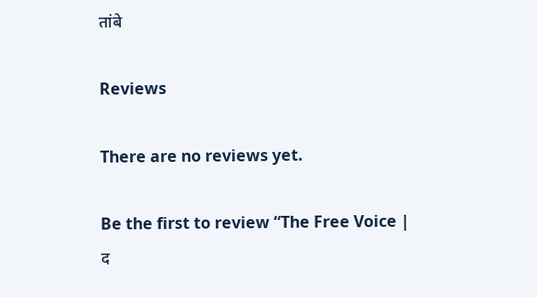तांबे

Reviews

There are no reviews yet.

Be the first to review “The Free Voice | द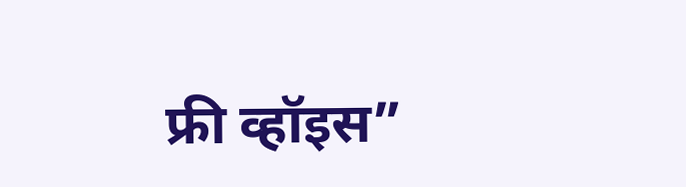फ्री व्हॉइस”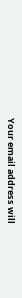Your email address will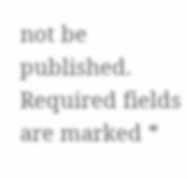not be published. Required fields are marked *